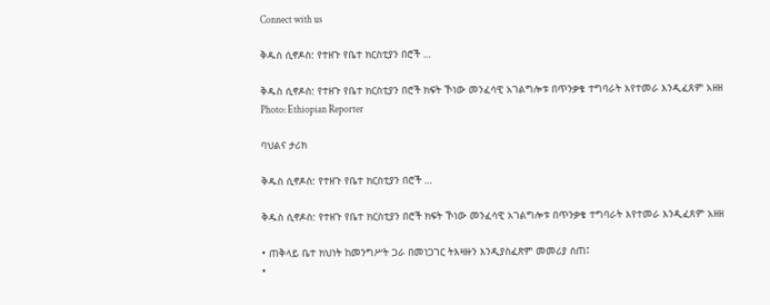Connect with us

ቅዱስ ሲኖዶስ: የተዘጉ የቤተ ክርስቲያን በሮች …

ቅዱስ ሲኖዶስ: የተዘጉ የቤተ ክርስቲያን በሮች ክፍት ኾነው መንፈሳዊ አገልግሎቱ በጥንቃቄ ተግባራት እየተመራ እንዲፈጸም አዘዘ
Photo: Ethiopian Reporter

ባህልና ታሪክ

ቅዱስ ሲኖዶስ: የተዘጉ የቤተ ክርስቲያን በሮች …

ቅዱስ ሲኖዶስ: የተዘጉ የቤተ ክርስቲያን በሮች ክፍት ኾነው መንፈሳዊ አገልግሎቱ በጥንቃቄ ተግባራት እየተመራ እንዲፈጸም አዘዘ

• ጠቅላይ ቤተ ክህነት ከመንግሥት ጋራ በመነጋገር ትእዛዙን እንዲያስፈጽም መመሪያ ሰጠ፤
•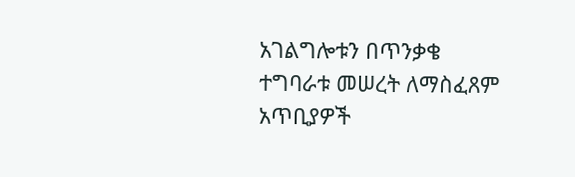አገልግሎቱን በጥንቃቄ ተግባራቱ መሠረት ለማስፈጸም አጥቢያዎች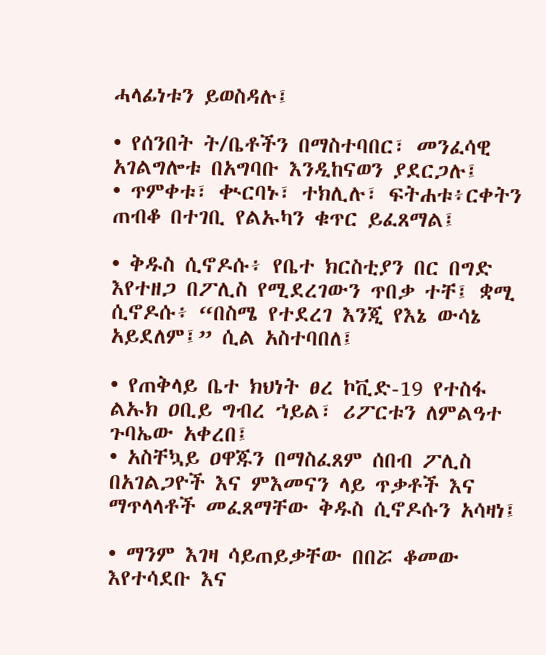ሓላፊነቱን ይወስዳሉ፤

• የሰንበት ት/ቤቶችን በማስተባበር፣ መንፈሳዊ አገልግሎቱ በአግባቡ እንዲከናወን ያደርጋሉ፤
• ጥምቀቱ፣ ቊርባኑ፣ ተክሊሉ፣ ፍትሐቱ፥ርቀትን ጠብቆ በተገቢ የልኡካን ቁጥር ይፈጸማል፤

• ቅዱስ ሲኖዶሱ፥ የቤተ ክርስቲያን በር በግድ እየተዘጋ በፖሊስ የሚደረገውን ጥበቃ ተቸ፤ ቋሚ ሲኖዶሱ፥ “በስሜ የተደረገ እንጂ የእኔ ውሳኔ አይደለም፤” ሲል አስተባበለ፤

• የጠቅላይ ቤተ ክህነት ፀረ ኮቪድ-19 የተስፋ ልኡክ ዐቢይ ግብረ ኀይል፣ ሪፖርቱን ለምልዓተ ጉባኤው አቀረበ፤
• አስቸኳይ ዐዋጁን በማስፈጸም ሰበብ ፖሊስ በአገልጋዮች እና ምእመናን ላይ ጥቃቶች እና ማጥላላቶች መፈጸማቸው ቅዱስ ሲኖዶሱን አሳዛነ፤

• ማንም እገዛ ሳይጠይቃቸው በበሯ ቆመው እየተሳደቡ እና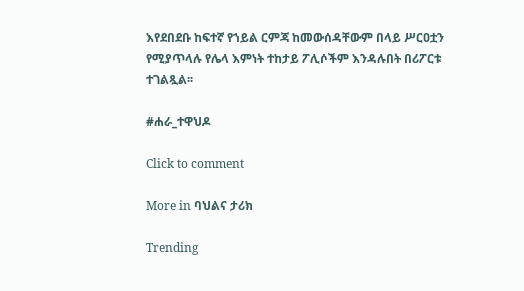እየደበደቡ ከፍተኛ የኀይል ርምጃ ከመውሰዳቸውም በላይ ሥርዐቷን የሚያጥላሉ የሌላ እምነት ተከታይ ፖሊሶችም እንዳሉበት በሪፖርቱ ተገልጿል፡፡

#ሐራ_ተዋህዶ

Click to comment

More in ባህልና ታሪክ

Trending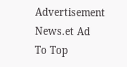Advertisement News.et Ad
To Top